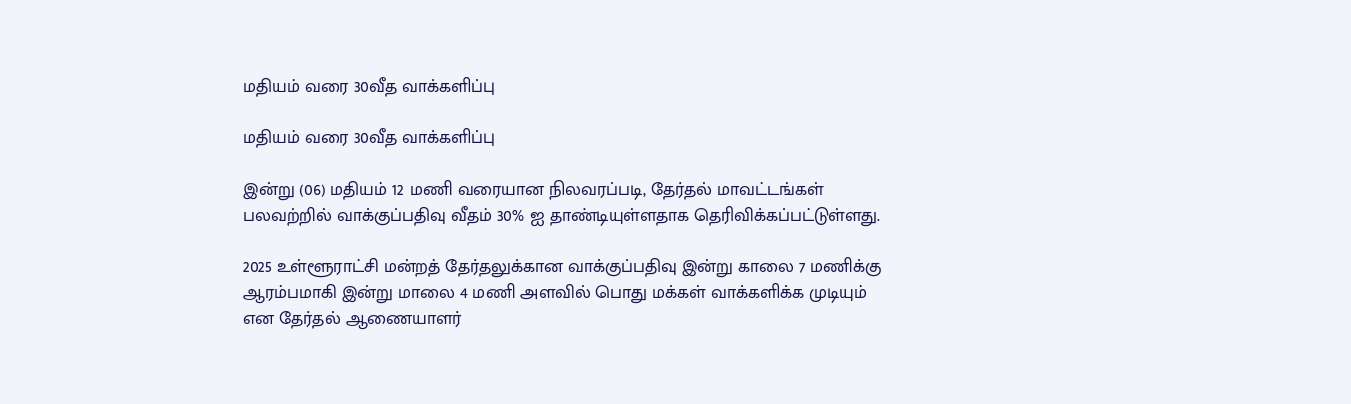மதியம் வரை 30வீத வாக்களிப்பு

மதியம் வரை 30வீத வாக்களிப்பு

இன்று (06) மதியம் 12 மணி வரையான நிலவரப்படி, தேர்தல் மாவட்டங்கள் பலவற்றில் வாக்குப்பதிவு வீதம் 30% ஐ தாண்டியுள்ளதாக தெரிவிக்கப்பட்டுள்ளது.

2025 உள்ளூராட்சி மன்றத் தேர்தலுக்கான வாக்குப்பதிவு இன்று காலை 7 மணிக்கு ஆரம்பமாகி இன்று மாலை 4 மணி அளவில் பொது மக்கள் வாக்களிக்க முடியும் என தேர்தல் ஆணையாளர்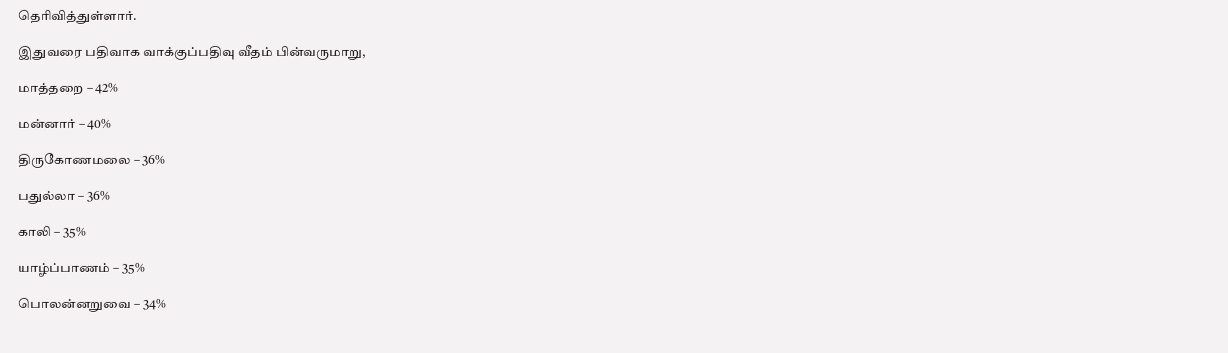தெரிவித்துள்ளார்.

இதுவரை பதிவாக வாக்குப்பதிவு வீதம் பின்வருமாறு,

மாத்தறை – 42%

மன்னார் – 40%

திருகோணமலை – 36%

பதுல்லா – 36%

காலி – 35%

யாழ்ப்பாணம் – 35%

பொலன்னறுவை – 34%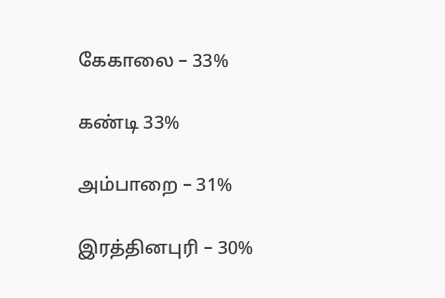கேகாலை – 33%

கண்டி 33%

அம்பாறை – 31%

இரத்தினபுரி – 30%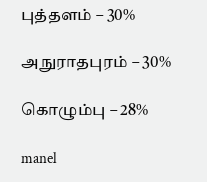புத்தளம் – 30%

அநுராதபுரம் – 30%

கொழும்பு – 28%

manel